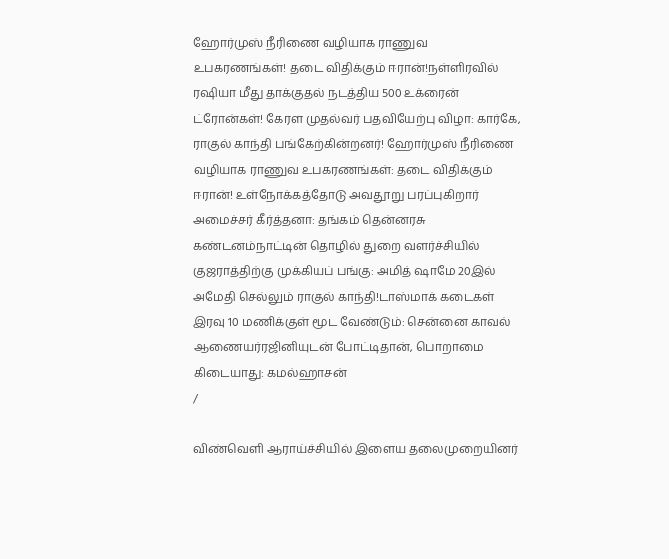ஹோர்முஸ் நீரிணை வழியாக ராணுவ உபகரணங்கள்! தடை விதிக்கும் ஈரான்!நள்ளிரவில் ரஷியா மீது தாக்குதல் நடத்திய 500 உக்ரைன் ட்ரோன்கள்! கேரள முதல்வர் பதவியேற்பு விழா: கார்கே, ராகுல் காந்தி பங்கேற்கின்றனர்! ஹோர்முஸ் நீரிணை வழியாக ராணுவ உபகரணங்கள்: தடை விதிக்கும் ஈரான்! உள்நோக்கத்தோடு அவதூறு பரப்புகிறார் அமைச்சர் கீர்த்தனா: தங்கம் தென்னரசு கண்டனம்நாட்டின் தொழில் துறை வளர்ச்சியில் குஜராத்திற்கு முக்கியப் பங்கு: அமித் ஷாமே 20இல் அமேதி செல்லும் ராகுல் காந்தி!டாஸ்மாக் கடைகள் இரவு 10 மணிக்குள் மூட வேண்டும்: சென்னை காவல் ஆணையர்ரஜினியுடன் போட்டிதான், பொறாமை கிடையாது: கமல்ஹாசன்
/

விண்வெளி ஆராய்ச்சியில் இளைய தலைமுறையினர்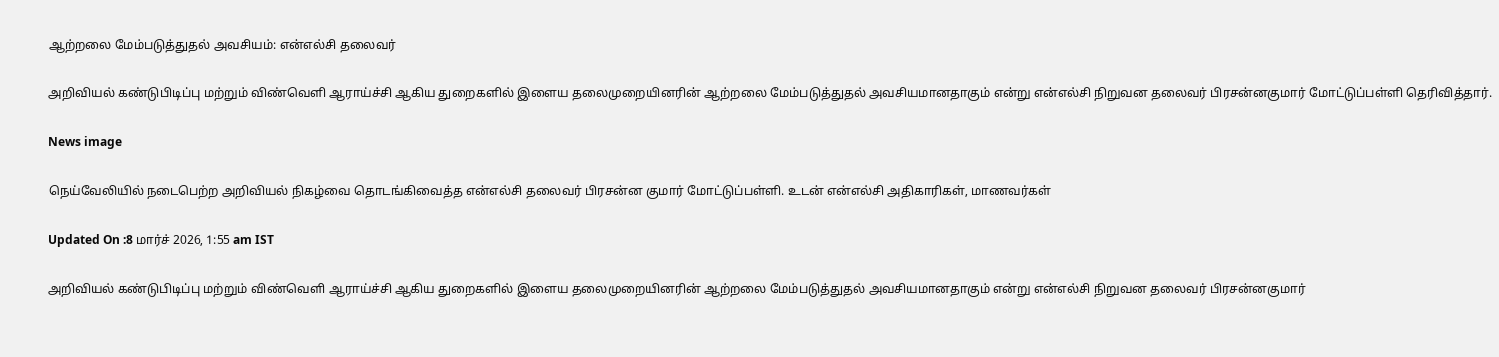ஆற்றலை மேம்படுத்துதல் அவசியம்: என்எல்சி தலைவர்

அறிவியல் கண்டுபிடிப்பு மற்றும் விண்வெளி ஆராய்ச்சி ஆகிய துறைகளில் இளைய தலைமுறையினரின் ஆற்றலை மேம்படுத்துதல் அவசியமானதாகும் என்று என்எல்சி நிறுவன தலைவர் பிரசன்னகுமார் மோட்டுப்பள்ளி தெரிவித்தார்.

News image

நெய்வேலியில் நடைபெற்ற அறிவியல் நிகழ்வை தொடங்கிவைத்த என்எல்சி தலைவர் பிரசன்ன குமார் மோட்டுப்பள்ளி. உடன் என்எல்சி அதிகாரிகள், மாணவர்கள்

Updated On :8 மார்ச் 2026, 1:55 am IST

அறிவியல் கண்டுபிடிப்பு மற்றும் விண்வெளி ஆராய்ச்சி ஆகிய துறைகளில் இளைய தலைமுறையினரின் ஆற்றலை மேம்படுத்துதல் அவசியமானதாகும் என்று என்எல்சி நிறுவன தலைவர் பிரசன்னகுமார்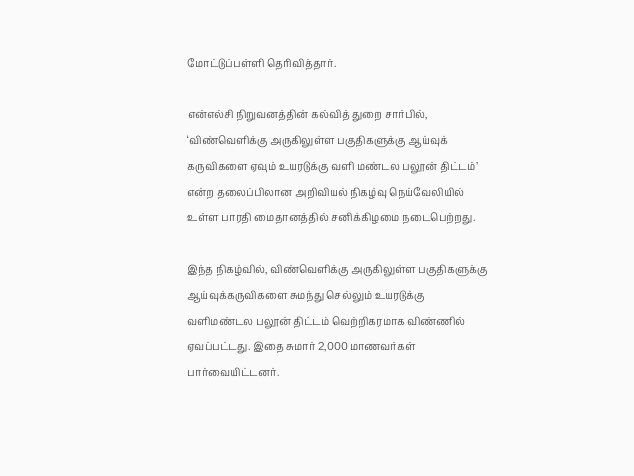மோட்டுப்பள்ளி தெரிவித்தார்.

என்எல்சி நிறுவனத்தின் கல்வித் துறை சார்பில், ‘விண்வெளிக்கு அருகிலுள்ள பகுதிகளுக்கு ஆய்வுக் கருவிகளை ஏவும் உயரடுக்கு வளி மண்டல பலூன் திட்டம்’ என்ற தலைப்பிலான அறிவியல் நிகழ்வு நெய்வேலியில் உள்ள பாரதி மைதானத்தில் சனிக்கிழமை நடைபெற்றது.

இந்த நிகழ்வில், விண்வெளிக்கு அருகிலுள்ள பகுதிகளுக்கு ஆய்வுக்கருவிகளை சுமந்து செல்லும் உயரடுக்கு வளிமண்டல பலூன் திட்டம் வெற்றிகரமாக விண்ணில் ஏவப்பட்டது. இதை சுமார் 2,000 மாணவர்கள் பார்வையிட்டனர்.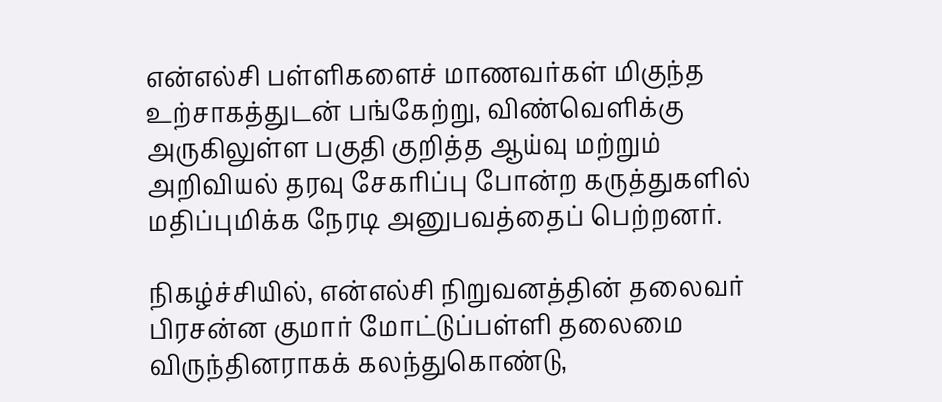என்எல்சி பள்ளிகளைச் மாணவர்கள் மிகுந்த உற்சாகத்துடன் பங்கேற்று, விண்வெளிக்கு அருகிலுள்ள பகுதி குறித்த ஆய்வு மற்றும் அறிவியல் தரவு சேகரிப்பு போன்ற கருத்துகளில் மதிப்புமிக்க நேரடி அனுபவத்தைப் பெற்றனர்.

நிகழ்ச்சியில், என்எல்சி நிறுவனத்தின் தலைவர் பிரசன்ன குமார் மோட்டுப்பள்ளி தலைமை விருந்தினராகக் கலந்துகொண்டு,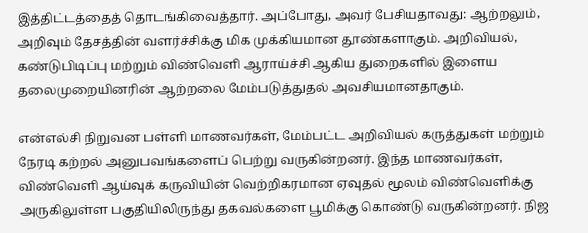இத்திட்டத்தைத் தொடங்கிவைத்தார். அப்போது, அவர் பேசியதாவது: ஆற்றலும், அறிவும் தேசத்தின் வளர்ச்சிக்கு மிக முக்கியமான தூண்களாகும். அறிவியல், கண்டுபிடிப்பு மற்றும் விண்வெளி ஆராய்ச்சி ஆகிய துறைகளில் இளைய தலைமுறையினரின் ஆற்றலை மேம்படுத்துதல் அவசியமானதாகும்.

என்எல்சி நிறுவன பள்ளி மாணவர்கள், மேம்பட்ட அறிவியல் கருத்துகள் மற்றும் நேரடி கற்றல் அனுபவங்களைப் பெற்று வருகின்றனர். இந்த மாணவர்கள், விண்வெளி ஆய்வுக் கருவியின் வெற்றிகரமான ஏவுதல் மூலம் விண்வெளிக்கு அருகிலுள்ள பகுதியிலிருந்து தகவல்களை பூமிக்கு கொண்டு வருகின்றனர். நிஜ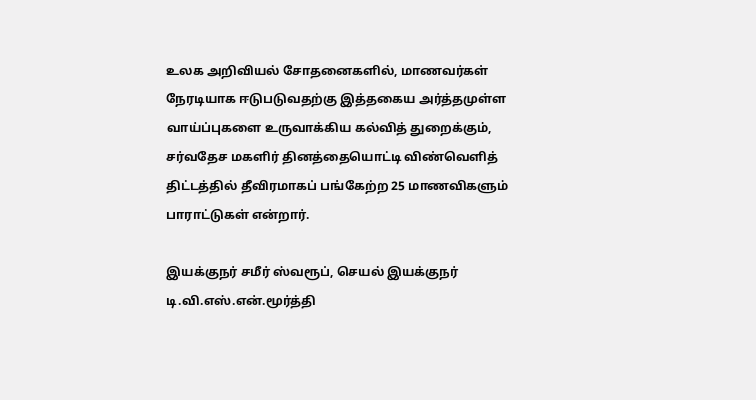உலக அறிவியல் சோதனைகளில், மாணவர்கள் நேரடியாக ஈடுபடுவதற்கு இத்தகைய அர்த்தமுள்ள வாய்ப்புகளை உருவாக்கிய கல்வித் துறைக்கும், சர்வதேச மகளிர் தினத்தையொட்டி விண்வெளித் திட்டத்தில் தீவிரமாகப் பங்கேற்ற 25 மாணவிகளும் பாராட்டுகள் என்றார்.

இயக்குநர் சமீர் ஸ்வரூப், செயல் இயக்குநர் டி.வி.எஸ்.என்.மூர்த்தி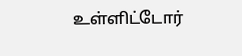உள்ளிட்டோர்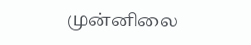முன்னிலை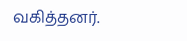வகித்தனர்.